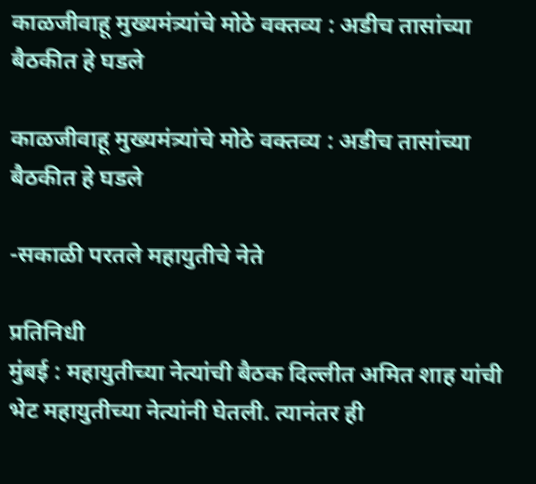काळजीवाहू मुख्यमंत्र्यांचे मोठे वक्तव्य : अडीच तासांच्या बैठकीत हे घडले

काळजीवाहू मुख्यमंत्र्यांचे मोठे वक्तव्य : अडीच तासांच्या बैठकीत हे घडले

-सकाळी परतले महायुतीचे नेते

प्रतिनिधी
मुंबई : महायुतीच्या नेत्यांची बैठक दिल्लीत अमित शाह यांची भेट महायुतीच्या नेत्यांनी घेतली. त्यानंतर ही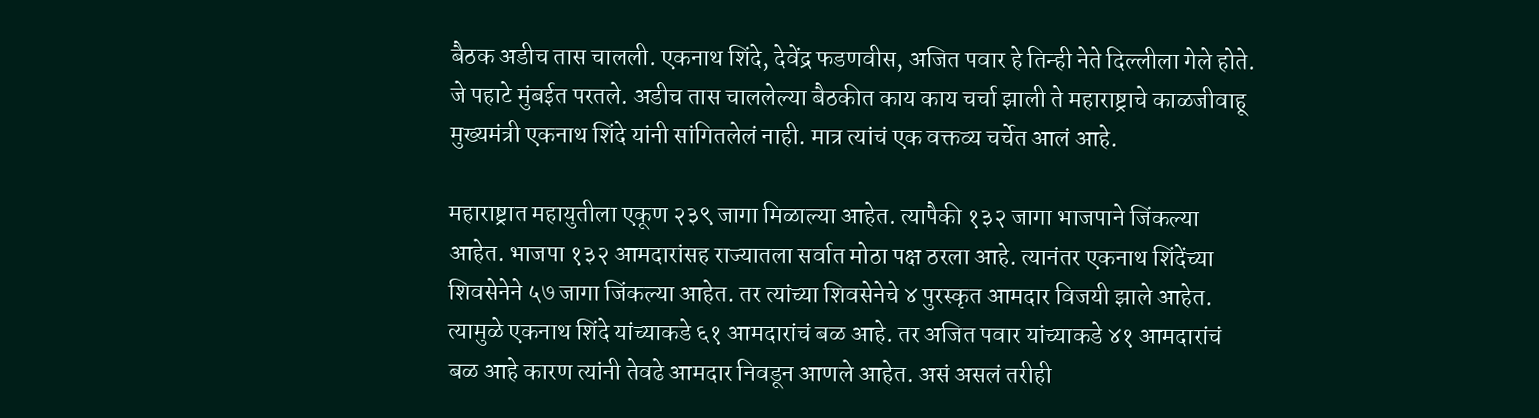बैठक अडीच तास चालली. एकनाथ शिंदे, देवेंद्र फडणवीस, अजित पवार हे तिन्ही नेते दिल्लीला गेले होते. जे पहाटे मुंबईत परतले. अडीच तास चाललेल्या बैठकीत काय काय चर्चा झाली ते महाराष्ट्राचे काळजीवाहू मुख्यमंत्री एकनाथ शिंदे यांनी सांगितलेलं नाही. मात्र त्यांचं एक वक्तव्य चर्चेत आलं आहे.

महाराष्ट्रात महायुतीला एकूण २३९ जागा मिळाल्या आहेत. त्यापैकी १३२ जागा भाजपाने जिंकल्या आहेत. भाजपा १३२ आमदारांसह राज्यातला सर्वात मोठा पक्ष ठरला आहे. त्यानंतर एकनाथ शिंदेंच्या शिवसेनेने ५७ जागा जिंकल्या आहेत. तर त्यांच्या शिवसेनेचे ४ पुरस्कृत आमदार विजयी झाले आहेत. त्यामुळे एकनाथ शिंदे यांच्याकडे ६१ आमदारांचं बळ आहे. तर अजित पवार यांच्याकडे ४१ आमदारांचं बळ आहे कारण त्यांनी तेवढे आमदार निवडून आणले आहेत. असं असलं तरीही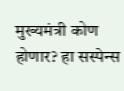मुख्यमंत्री कोण होणार? हा सस्पेन्स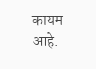कायम आहे.